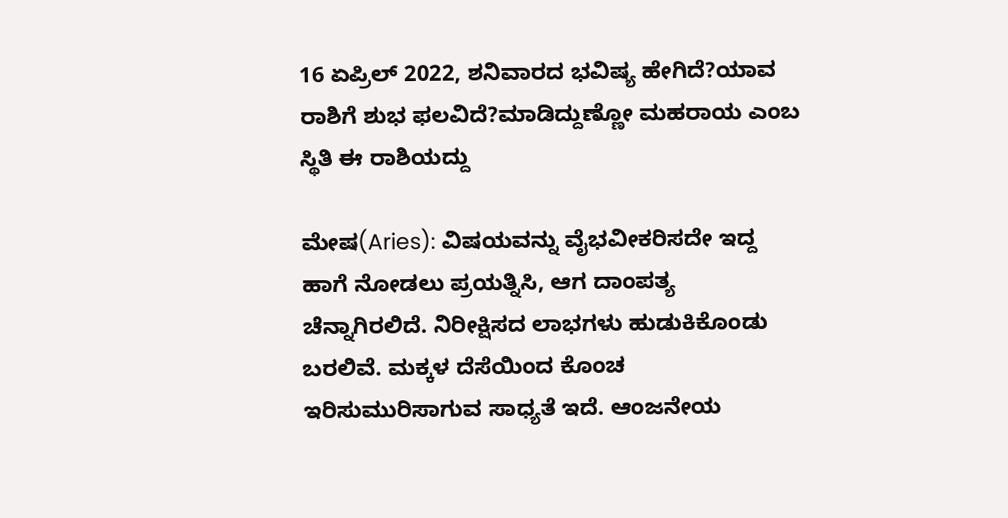16 ಏಪ್ರಿಲ್ 2022, ಶನಿವಾರದ ಭವಿಷ್ಯ ಹೇಗಿದೆ?ಯಾವ ರಾಶಿಗೆ ಶುಭ ಫಲವಿದೆ?ಮಾಡಿದ್ದುಣ್ಣೋ ಮಹರಾಯ ಎಂಬ ಸ್ಥಿತಿ ಈ ರಾಶಿಯದ್ದು

ಮೇಷ(Aries): ವಿಷಯವನ್ನು ವೈಭವೀಕರಿಸದೇ ಇದ್ದ ಹಾಗೆ ನೋಡಲು ಪ್ರಯತ್ನಿಸಿ, ಆಗ ದಾಂಪತ್ಯ ಚೆನ್ನಾಗಿರಲಿದೆ. ನಿರೀಕ್ಷಿಸದ ಲಾಭಗಳು ಹುಡುಕಿಕೊಂಡು ಬರಲಿವೆ. ಮಕ್ಕಳ ದೆಸೆಯಿಂದ ಕೊಂಚ ಇರಿಸುಮುರಿಸಾಗುವ ಸಾಧ್ಯತೆ ಇದೆ. ಆಂಜನೇಯ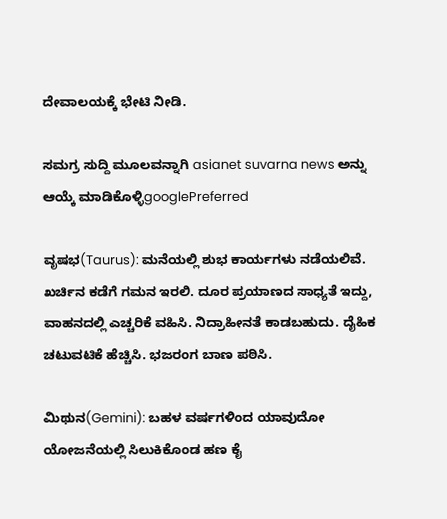ದೇವಾಲಯಕ್ಕೆ ಭೇಟಿ ನೀಡಿ.

ಸಮಗ್ರ ಸುದ್ದಿ ಮೂಲವನ್ನಾಗಿ asianet suvarna news ಅನ್ನು ಆಯ್ಕೆ ಮಾಡಿಕೊಳ್ಳಿgooglePreferred

ವೃಷಭ(Taurus): ಮನೆಯಲ್ಲಿ ಶುಭ ಕಾರ್ಯಗಳು ನಡೆಯಲಿವೆ. ಖರ್ಚಿನ ಕಡೆಗೆ ಗಮನ ಇರಲಿ. ದೂರ ಪ್ರಯಾಣದ ಸಾಧ್ಯತೆ ಇದ್ದು, ವಾಹನದಲ್ಲಿ ಎಚ್ಚರಿಕೆ ವಹಿಸಿ. ನಿದ್ರಾಹೀನತೆ ಕಾಡಬಹುದು. ದೈಹಿಕ ಚಟುವಟಿಕೆ ಹೆಚ್ಚಿಸಿ. ಭಜರಂಗ ಬಾಣ ಪಠಿಸಿ.

ಮಿಥುನ(Gemini): ಬಹಳ ವರ್ಷಗಳಿಂದ ಯಾವುದೋ ಯೋಜನೆಯಲ್ಲಿ ಸಿಲುಕಿಕೊಂಡ ಹಣ ಕೈ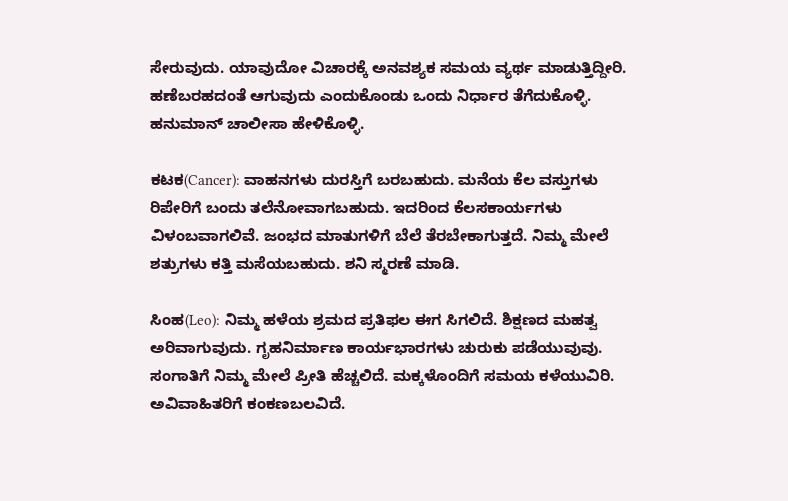ಸೇರುವುದು. ಯಾವುದೋ ವಿಚಾರಕ್ಕೆ ಅನವಶ್ಯಕ ಸಮಯ ವ್ಯರ್ಥ ಮಾಡುತ್ತಿದ್ದೀರಿ. ಹಣೆಬರಹದಂತೆ ಆಗುವುದು ಎಂದುಕೊಂಡು ಒಂದು ನಿರ್ಧಾರ ತೆಗೆದುಕೊಳ್ಳಿ. ಹನುಮಾನ್ ಚಾಲೀಸಾ ಹೇಳಿಕೊಳ್ಳಿ.

ಕಟಕ(Cancer): ವಾಹನಗಳು ದುರಸ್ತಿಗೆ ಬರಬಹುದು. ಮನೆಯ ಕೆಲ ವಸ್ತುಗಳು ರಿಪೇರಿಗೆ ಬಂದು ತಲೆನೋವಾಗಬಹುದು. ಇದರಿಂದ ಕೆಲಸಕಾರ್ಯಗಳು ವಿಳಂಬವಾಗಲಿವೆ. ಜಂಭದ ಮಾತುಗಳಿಗೆ ಬೆಲೆ ತೆರಬೇಕಾಗುತ್ತದೆ. ನಿಮ್ಮ ಮೇಲೆ ಶತ್ರುಗಳು ಕತ್ತಿ ಮಸೆಯಬಹುದು. ಶನಿ ಸ್ಮರಣೆ ಮಾಡಿ.

ಸಿಂಹ(Leo): ನಿಮ್ಮ ಹಳೆಯ ಶ್ರಮದ ಪ್ರತಿಫಲ ಈಗ ಸಿಗಲಿದೆ. ಶಿಕ್ಷಣದ ಮಹತ್ವ ಅರಿವಾಗುವುದು. ಗೃಹನಿರ್ಮಾಣ ಕಾರ್ಯಭಾರಗಳು ಚುರುಕು ಪಡೆಯುವುವು. ಸಂಗಾತಿಗೆ ನಿಮ್ಮ ಮೇಲೆ ಪ್ರೀತಿ ಹೆಚ್ಚಲಿದೆ. ಮಕ್ಕಳೊಂದಿಗೆ ಸಮಯ ಕಳೆಯುವಿರಿ. ಅವಿವಾಹಿತರಿಗೆ ಕಂಕಣಬಲವಿದೆ.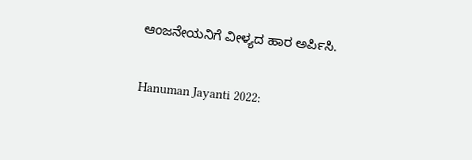ಆಂಜನೇಯನಿಗೆ ವೀಳ್ಯದ ಹಾರ ಅರ್ಪಿಸಿ.

Hanuman Jayanti 2022: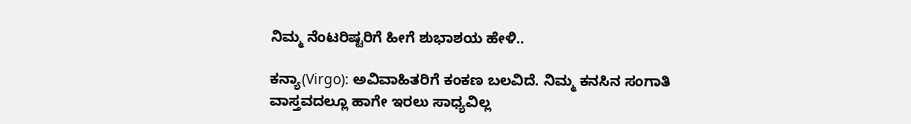ನಿಮ್ಮ ನೆಂಟರಿಷ್ಟರಿಗೆ ಹೀಗೆ ಶುಭಾಶಯ ಹೇಳಿ..

ಕನ್ಯಾ(Virgo): ಅವಿವಾಹಿತರಿಗೆ ಕಂಕಣ ಬಲವಿದೆ. ನಿಮ್ಮ ಕನಸಿನ ಸಂಗಾತಿ ವಾಸ್ತವದಲ್ಲೂ ಹಾಗೇ ಇರಲು ಸಾಧ್ಯವಿಲ್ಲ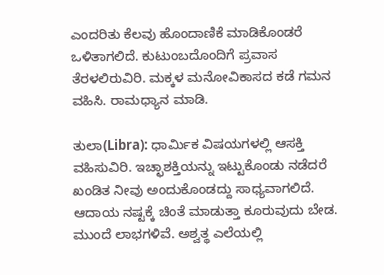ಎಂದರಿತು ಕೆಲವು ಹೊಂದಾಣಿಕೆ ಮಾಡಿಕೊಂಡರೆ ಒಳಿತಾಗಲಿದೆ. ಕುಟುಂಬದೊಂದಿಗೆ ಪ್ರವಾಸ ತೆರಳಲಿರುವಿರಿ. ಮಕ್ಕಳ ಮನೋವಿಕಾಸದ ಕಡೆ ಗಮನ ವಹಿಸಿ. ರಾಮಧ್ಯಾನ ಮಾಡಿ.

ತುಲಾ(Libra): ಧಾರ್ಮಿಕ ವಿಷಯಗಳಲ್ಲಿ ಆಸಕ್ತಿ ವಹಿಸುವಿರಿ. ಇಚ್ಛಾಶಕ್ತಿಯನ್ನು ಇಟ್ಟುಕೊಂಡು ನಡೆದರೆ ಖಂಡಿತ ನೀವು ಅಂದುಕೊಂಡದ್ದು ಸಾಧ್ಯವಾಗಲಿದೆ. ಆದಾಯ ನಷ್ಟಕ್ಕೆ ಚಿಂತೆ ಮಾಡುತ್ತಾ ಕೂರುವುದು ಬೇಡ. ಮುಂದೆ ಲಾಭಗಳಿವೆ. ಅಶ್ವತ್ಥ ಎಲೆಯಲ್ಲಿ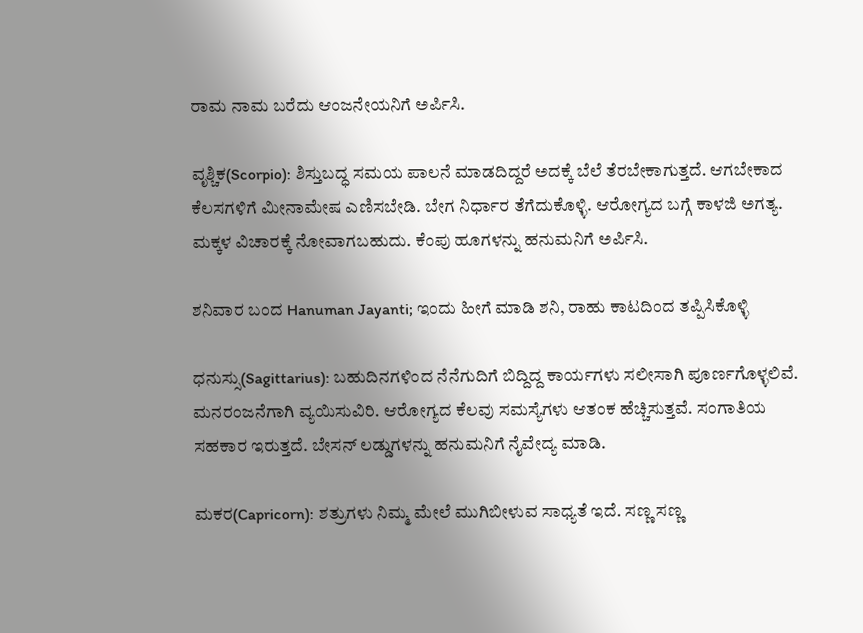ರಾಮ ನಾಮ ಬರೆದು ಆಂಜನೇಯನಿಗೆ ಅರ್ಪಿಸಿ.

ವೃಶ್ಚಿಕ(Scorpio): ಶಿಸ್ತುಬದ್ಧ ಸಮಯ ಪಾಲನೆ ಮಾಡದಿದ್ದರೆ ಅದಕ್ಕೆ ಬೆಲೆ ತೆರಬೇಕಾಗುತ್ತದೆ. ಆಗಬೇಕಾದ ಕೆಲಸಗಳಿಗೆ ಮೀನಾಮೇಷ ಎಣಿಸಬೇಡಿ. ಬೇಗ ನಿರ್ಧಾರ ತೆಗೆದುಕೊಳ್ಳಿ. ಆರೋಗ್ಯದ ಬಗ್ಗೆ ಕಾಳಜಿ ಅಗತ್ಯ. ಮಕ್ಕಳ ವಿಚಾರಕ್ಕೆ ನೋವಾಗಬಹುದು. ಕೆಂಪು ಹೂಗಳನ್ನು ಹನುಮನಿಗೆ ಅರ್ಪಿಸಿ.

ಶನಿವಾರ ಬಂದ Hanuman Jayanti; ಇಂದು ಹೀಗೆ ಮಾಡಿ ಶನಿ, ರಾಹು ಕಾಟದಿಂದ ತಪ್ಪಿಸಿಕೊಳ್ಳಿ

ಧನುಸ್ಸು(Sagittarius): ಬಹುದಿನಗಳಿಂದ ನೆನೆಗುದಿಗೆ ಬಿದ್ದಿದ್ದ ಕಾರ್ಯಗಳು ಸಲೀಸಾಗಿ ಪೂರ್ಣಗೊಳ್ಳಲಿವೆ. ಮನರಂಜನೆಗಾಗಿ ವ್ಯಯಿಸುವಿರಿ. ಆರೋಗ್ಯದ ಕೆಲವು ಸಮಸ್ಯೆಗಳು ಆತಂಕ ಹೆಚ್ಚಿಸುತ್ತವೆ. ಸಂಗಾತಿಯ ಸಹಕಾರ ಇರುತ್ತದೆ. ಬೇಸನ್ ಲಡ್ಡುಗಳನ್ನು ಹನುಮನಿಗೆ ನೈವೇದ್ಯ ಮಾಡಿ.

ಮಕರ(Capricorn): ಶತ್ರುಗಳು ನಿಮ್ಮ ಮೇಲೆ ಮುಗಿಬೀಳುವ ಸಾಧ್ಯತೆ ಇದೆ. ಸಣ್ಣ ಸಣ್ಣ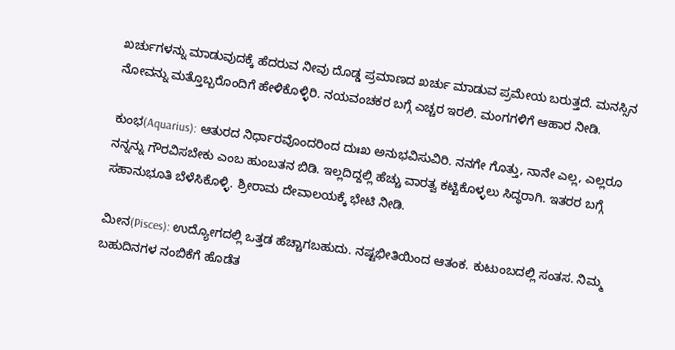ಖರ್ಚುಗಳನ್ನು ಮಾಡುವುದಕ್ಕೆ ಹೆದರುವ ನೀವು ದೊಡ್ಡ ಪ್ರಮಾಣದ ಖರ್ಚು ಮಾಡುವ ಪ್ರಮೇಯ ಬರುತ್ತದೆ. ಮನಸ್ಸಿನ ನೋವನ್ನು ಮತ್ತೊಬ್ಬರೊಂದಿಗೆ ಹೇಳಿಕೊಳ್ಳಿರಿ. ನಯವಂಚಕರ ಬಗ್ಗೆ ಎಚ್ಚರ ಇರಲಿ. ಮಂಗಗಳಿಗೆ ಆಹಾರ ನೀಡಿ.

ಕುಂಭ(Aquarius): ಆತುರದ ನಿರ್ಧಾರವೊಂದರಿಂದ ದುಃಖ ಅನುಭವಿಸುವಿರಿ. ನನಗೇ ಗೊತ್ತು, ನಾನೇ ಎಲ್ಲ, ಎಲ್ಲರೂ ನನ್ನನ್ನು ಗೌರವಿಸಬೇಕು ಎಂಬ ಹುಂಬತನ ಬಿಡಿ. ಇಲ್ಲದಿದ್ದಲ್ಲಿ ಹೆಚ್ಚು ವಾರತ್ವ ಕಟ್ಟಿಕೊಳ್ಳಲು ಸಿದ್ಧರಾಗಿ. ಇತರರ ಬಗ್ಗೆ ಸಹಾನುಭೂತಿ ಬೆಳೆಸಿಕೊಳ್ಳಿ. ಶ್ರೀರಾಮ ದೇವಾಲಯಕ್ಕೆ ಭೇಟಿ ನೀಡಿ.

ಮೀನ(Pisces): ಉದ್ಯೋಗದಲ್ಲಿ ಒತ್ತಡ ಹೆಚ್ಚಾಗಬಹುದು. ನಷ್ಟಭೀತಿಯಿಂದ ಆತಂಕ. ಕುಟುಂಬದಲ್ಲಿ ಸಂತಸ. ನಿಮ್ಮ ಬಹುದಿನಗಳ ನಂಬಿಕೆಗೆ ಹೊಡೆತ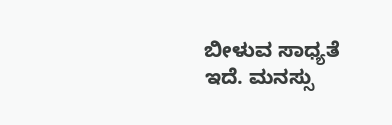ಬೀಳುವ ಸಾಧ್ಯತೆ ಇದೆ. ಮನಸ್ಸು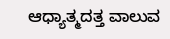ಆಧ್ಯಾತ್ಮದತ್ತ ವಾಲುವ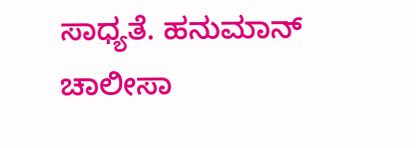ಸಾಧ್ಯತೆ. ಹನುಮಾನ್ ಚಾಲೀಸಾ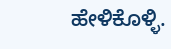ಹೇಳಿಕೊಳ್ಳಿ.